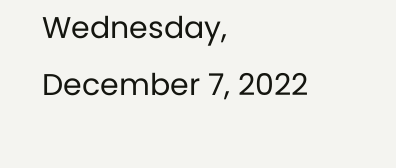Wednesday, December 7, 2022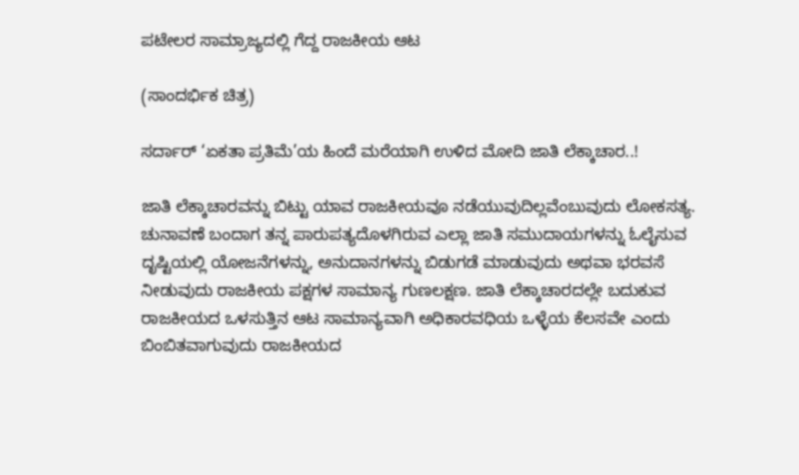ಪಟೇಲರ ಸಾಮ್ರಾಜ್ಯದಲ್ಲಿ ಗೆದ್ದ ರಾಜಕೀಯ ಆಟ

(ಸಾಂದರ್ಭಿಕ ಚಿತ್ರ)

ಸರ್ದಾರ್ ‘ಏಕತಾ ಪ್ರತಿಮೆ’ಯ ಹಿಂದೆ ಮರೆಯಾಗಿ ಉಳಿದ ಮೋದಿ ಜಾತಿ ಲೆಕ್ಕಾಚಾರ..!

ಜಾತಿ ಲೆಕ್ಕಾಚಾರವನ್ನು ಬಿಟ್ಟು ಯಾವ ರಾಜಕೀಯವೂ ನಡೆಯುವುದಿಲ್ಲವೆಂಬುವುದು ಲೋಕಸತ್ಯ. ಚುನಾವಣೆ ಬಂದಾಗ ತನ್ನ ಪಾರುಪತ್ಯದೊಳಗಿರುವ ಎಲ್ಲಾ ಜಾತಿ ಸಮುದಾಯಗಳನ್ನು ಓಲೈಸುವ ದೃಷ್ಟಿಯಲ್ಲಿ ಯೋಜನೆಗಳನ್ನು, ಅನುದಾನಗಳನ್ನು ಬಿಡುಗಡೆ ಮಾಡುವುದು ಅಥವಾ ಭರವಸೆ ನೀಡುವುದು ರಾಜಕೀಯ ಪಕ್ಷಗಳ ಸಾಮಾನ್ಯ ಗುಣಲಕ್ಷಣ. ಜಾತಿ ಲೆಕ್ಕಾಚಾರದಲ್ಲೇ ಬದುಕುವ ರಾಜಕೀಯದ ಒಳಸುತ್ತಿನ ಆಟ ಸಾಮಾನ್ಯವಾಗಿ ಅಧಿಕಾರವಧಿಯ ಒಳ್ಳೆಯ ಕೆಲಸವೇ ಎಂದು ಬಿಂಬಿತವಾಗುವುದು ರಾಜಕೀಯದ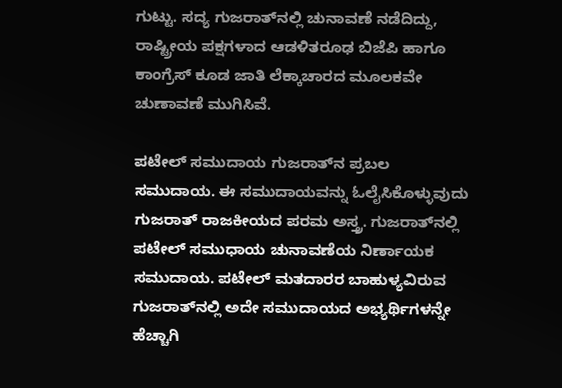ಗುಟ್ಟು. ಸದ್ಯ ಗುಜರಾತ್‌ನಲ್ಲಿ ಚುನಾವಣೆ ನಡೆದಿದ್ದು, ರಾಷ್ಟ್ರೀಯ ಪಕ್ಷಗಳಾದ ಆಡಳಿತರೂಢ ಬಿಜೆಪಿ ಹಾಗೂ ಕಾಂಗ್ರೆಸ್ ಕೂಡ ಜಾತಿ ಲೆಕ್ಕಾಚಾರದ ಮೂಲಕವೇ ಚುಣಾವಣೆ ಮುಗಿಸಿವೆ.

ಪಟೇಲ್ ಸಮುದಾಯ ಗುಜರಾತ್‌ನ ಪ್ರಬಲ ಸಮುದಾಯ. ಈ ಸಮುದಾಯವನ್ನು ಓಲೈಸಿಕೊಳ್ಳುವುದು ಗುಜರಾತ್ ರಾಜಕೀಯದ ಪರಮ ಅಸ್ತ್ರ. ಗುಜರಾತ್‌ನಲ್ಲಿ ಪಟೇಲ್ ಸಮುಧಾಯ ಚುನಾವಣೆಯ ನಿರ್ಣಾಯಕ ಸಮುದಾಯ. ಪಟೇಲ್ ಮತದಾರರ ಬಾಹುಳ್ಯವಿರುವ ಗುಜರಾತ್‌ನಲ್ಲಿ ಅದೇ ಸಮುದಾಯದ ಅಭ್ಯರ್ಥಿಗಳನ್ನೇ ಹೆಚ್ಚಾಗಿ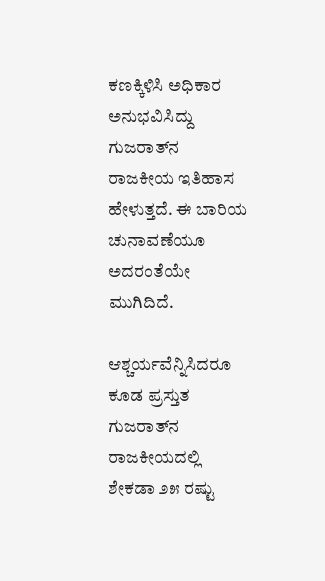ಕಣಕ್ಕಿಳಿಸಿ ಅಧಿಕಾರ ಅನುಭವಿಸಿದ್ದು ಗುಜರಾತ್‌ನ ರಾಜಕೀಯ ಇತಿಹಾಸ ಹೇಳುತ್ತದೆ. ಈ ಬಾರಿಯ ಚುನಾವಣೆಯೂ ಅದರಂತೆಯೇ ಮುಗಿದಿದೆ.

ಆಶ್ಚರ್ಯವೆನ್ನಿಸಿದರೂ ಕೂಡ ಪ್ರಸ್ತುತ ಗುಜರಾತ್‌ನ ರಾಜಕೀಯದಲ್ಲಿ ಶೇಕಡಾ ೨೫ ರಷ್ಟು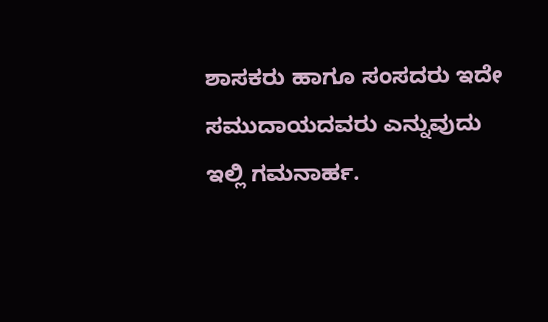ಶಾಸಕರು ಹಾಗೂ ಸಂಸದರು ಇದೇ ಸಮುದಾಯದವರು ಎನ್ನುವುದು ಇಲ್ಲಿ ಗಮನಾರ್ಹ.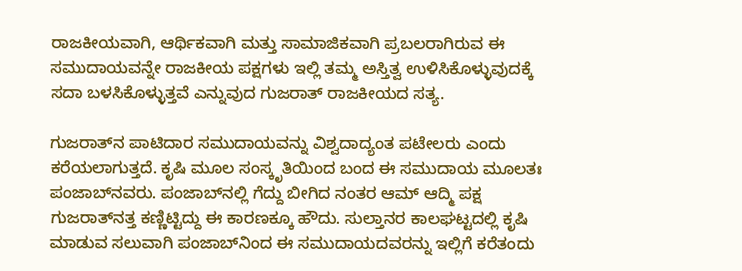ರಾಜಕೀಯವಾಗಿ, ಆರ್ಥಿಕವಾಗಿ ಮತ್ತು ಸಾಮಾಜಿಕವಾಗಿ ಪ್ರಬಲರಾಗಿರುವ ಈ ಸಮುದಾಯವನ್ನೇ ರಾಜಕೀಯ ಪಕ್ಷಗಳು ಇಲ್ಲಿ ತಮ್ಮ ಅಸ್ತಿತ್ವ ಉಳಿಸಿಕೊಳ್ಳುವುದಕ್ಕೆ ಸದಾ ಬಳಸಿಕೊಳ್ಳುತ್ತವೆ ಎನ್ನುವುದ ಗುಜರಾತ್ ರಾಜಕೀಯದ ಸತ್ಯ.

ಗುಜರಾತ್‌ನ ಪಾಟಿದಾರ ಸಮುದಾಯವನ್ನು ವಿಶ್ವದಾದ್ಯಂತ ಪಟೇಲರು ಎಂದು ಕರೆಯಲಾಗುತ್ತದೆ. ಕೃಷಿ ಮೂಲ ಸಂಸ್ಕೃತಿಯಿಂದ ಬಂದ ಈ ಸಮುದಾಯ ಮೂಲತಃ ಪಂಜಾಬ್‌ನವರು. ಪಂಜಾಬ್‌ನಲ್ಲಿ ಗೆದ್ದು ಬೀಗಿದ ನಂತರ ಆಮ್ ಆದ್ಮಿ ಪಕ್ಷ ಗುಜರಾತ್‌ನತ್ತ ಕಣ್ಣಿಟ್ಟಿದ್ದು ಈ ಕಾರಣಕ್ಕೂ ಹೌದು. ಸುಲ್ತಾನರ ಕಾಲಘಟ್ಟದಲ್ಲಿ ಕೃಷಿ ಮಾಡುವ ಸಲುವಾಗಿ ಪಂಜಾಬ್‌ನಿಂದ ಈ ಸಮುದಾಯದವರನ್ನು ಇಲ್ಲಿಗೆ ಕರೆತಂದು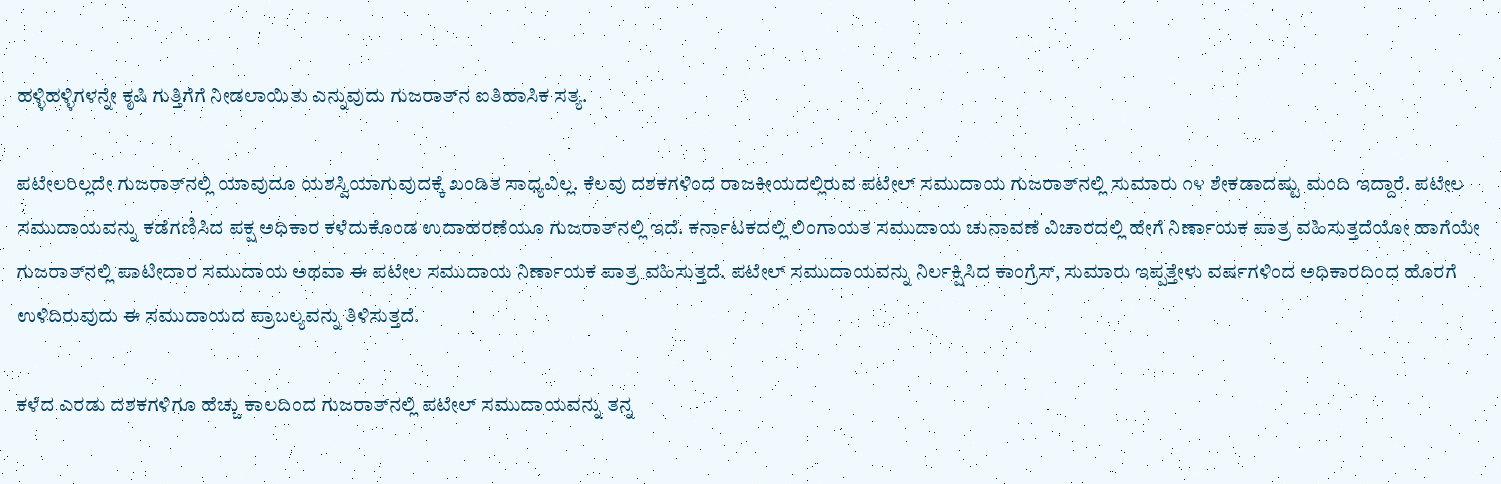ಹಳ್ಳಿಹಳ್ಳಿಗಳನ್ನೇ ಕೃಷಿ ಗುತ್ತಿಗೆಗೆ ನೀಡಲಾಯಿತು ಎನ್ನುವುದು ಗುಜರಾತ್‌ನ ಐತಿಹಾಸಿಕ ಸತ್ಯ.

ಪಟೇಲರಿಲ್ಲದೇ ಗುಜರಾತ್‌ನಲ್ಲಿ ಯಾವುದೂ ಯಶಸ್ವಿಯಾಗುವುದಕ್ಕೆ ಖಂಡಿತ ಸಾಧ್ಯವಿಲ್ಲ. ಕೆಲವು ದಶಕಗಳಿಂದ ರಾಜಕೀಯದಲ್ಲಿರುವ ಪಟೇಲ್ ಸಮುದಾಯ ಗುಜರಾತ್‌ನಲ್ಲಿ ಸುಮಾರು ೧೪ ಶೇಕಡಾದಷ್ಟು ಮಂದಿ ಇದ್ದಾರೆ. ಪಟೇಲ ಸಮುದಾಯವನ್ನು ಕಡೆಗಣಿಸಿದ ಪಕ್ಷ ಅಧಿಕಾರ ಕಳೆದುಕೊಂಡ ಉದಾಹರಣೆಯೂ ಗುಜರಾತ್‌ನಲ್ಲಿ ಇದೆ. ಕರ್ನಾಟಕದಲ್ಲಿ ಲಿಂಗಾಯತ ಸಮುದಾಯ ಚುನಾವಣೆ ವಿಚಾರದಲ್ಲಿ ಹೇಗೆ ನಿರ್ಣಾಯಕ ಪಾತ್ರ ವಹಿಸುತ್ತದೆಯೋ ಹಾಗೆಯೇ ಗುಜರಾತ್‌ನಲ್ಲಿ ಪಾಟೀದಾರ ಸಮುದಾಯ ಅಥವಾ ಈ ಪಟೇಲ ಸಮುದಾಯ ನಿರ್ಣಾಯಕ ಪಾತ್ರ ವಹಿಸುತ್ತದೆ. ಪಟೇಲ್ ಸಮುದಾಯವನ್ನು ನಿರ್ಲಕ್ಷಿಸಿದ ಕಾಂಗ್ರೆಸ್, ಸುಮಾರು ಇಪ್ಪತ್ತೇಳು ವರ್ಷಗಳಿಂದ ಅಧಿಕಾರದಿಂದ ಹೊರಗೆ ಉಳಿದಿರುವುದು ಈ ಸಮುದಾಯದ ಪ್ರಾಬಲ್ಯವನ್ನು ತಿಳಿಸುತ್ತದೆ.

ಕಳೆದ ಎರಡು ದಶಕಗಳಿಗೂ ಹೆಚ್ಚು ಕಾಲದಿಂದ ಗುಜರಾತ್‌ನಲ್ಲಿ ಪಟೇಲ್ ಸಮುದಾಯವನ್ನು ತನ್ನ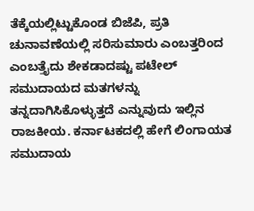ತೆಕ್ಕೆಯಲ್ಲಿಟ್ಟುಕೊಂಡ ಬಿಜೆಪಿ, ಪ್ರತಿ ಚುನಾವಣೆಯಲ್ಲಿ ಸರಿಸುಮಾರು ಎಂಬತ್ತರಿಂದ ಎಂಬತ್ತೈದು ಶೇಕಡಾದಷ್ಟು ಪಟೇಲ್ ಸಮುದಾಯದ ಮತಗಳನ್ನು ತನ್ನದಾಗಿಸಿಕೊಳ್ಳುತ್ತದೆ ಎನ್ನುವುದು ಇಲ್ಲಿನ ರಾಜಕೀಯ. ಕರ್ನಾಟಕದಲ್ಲಿ ಹೇಗೆ ಲಿಂಗಾಯತ ಸಮುದಾಯ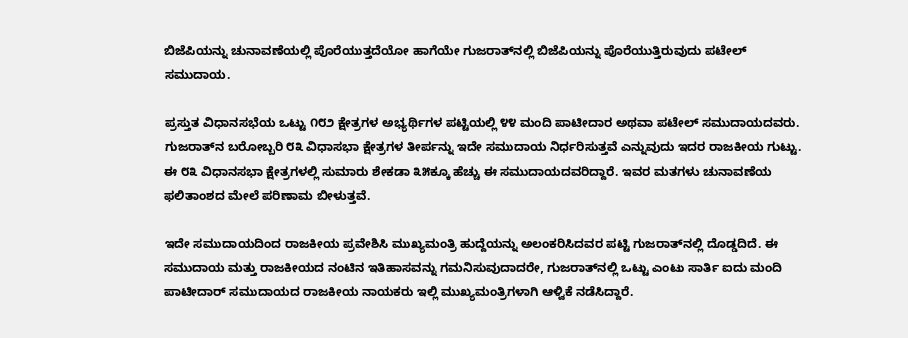ಬಿಜೆಪಿಯನ್ನು ಚುನಾವಣೆಯಲ್ಲಿ ಪೊರೆಯುತ್ತದೆಯೋ ಹಾಗೆಯೇ ಗುಜರಾತ್‌ನಲ್ಲಿ ಬಿಜೆಪಿಯನ್ನು ಪೊರೆಯುತ್ತಿರುವುದು ಪಟೇಲ್ ಸಮುದಾಯ.

ಪ್ರಸ್ತುತ ವಿಧಾನಸಭೆಯ ಒಟ್ಟು ೧೮೨ ಕ್ಷೇತ್ರಗಳ ಅಭ್ಯರ್ಥಿಗಳ ಪಟ್ಟಿಯಲ್ಲಿ ೪೪ ಮಂದಿ ಪಾಟೀದಾರ ಅಥವಾ ಪಟೇಲ್ ಸಮುದಾಯದವರು. ಗುಜರಾತ್‌ನ ಬರೋಬ್ಬರಿ ೮೩ ವಿಧಾಸಭಾ ಕ್ಷೇತ್ರಗಳ ತೀರ್ಪನ್ನು ಇದೇ ಸಮುದಾಯ ನಿರ್ಧರಿಸುತ್ತವೆ ಎನ್ನುವುದು ಇದರ ರಾಜಕೀಯ ಗುಟ್ಟು. ಈ ೮೩ ವಿಧಾನಸಭಾ ಕ್ಷೇತ್ರಗಳಲ್ಲಿ ಸುಮಾರು ಶೇಕಡಾ ೩೫ಕ್ಕೂ ಹೆಚ್ಚು ಈ ಸಮುದಾಯದವರಿದ್ದಾರೆ. ಇವರ ಮತಗಳು ಚುನಾವಣೆಯ ಫಲಿತಾಂಶದ ಮೇಲೆ ಪರಿಣಾಮ ಬೀಳುತ್ತವೆ.

ಇದೇ ಸಮುದಾಯದಿಂದ ರಾಜಕೀಯ ಪ್ರವೇಶಿಸಿ ಮುಖ್ಯಮಂತ್ರಿ ಹುದ್ದೆಯನ್ನು ಅಲಂಕರಿಸಿದವರ ಪಟ್ಟಿ ಗುಜರಾತ್‌ನಲ್ಲಿ ದೊಡ್ಡದಿದೆ. ಈ ಸಮುದಾಯ ಮತ್ತು ರಾಜಕೀಯದ ನಂಟಿನ ಇತಿಹಾಸವನ್ನು ಗಮನಿಸುವುದಾದರೇ, ಗುಜರಾತ್‌ನಲ್ಲಿ ಒಟ್ಟು ಎಂಟು ಸಾರ್ತಿ ಐದು ಮಂದಿ ಪಾಟೀದಾರ್ ಸಮುದಾಯದ ರಾಜಕೀಯ ನಾಯಕರು ಇಲ್ಲಿ ಮುಖ್ಯಮಂತ್ರಿಗಳಾಗಿ ಆಳ್ವಿಕೆ ನಡೆಸಿದ್ದಾರೆ.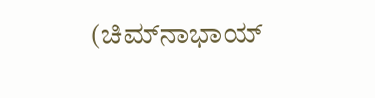(ಚಿಮ್‌ನಾಭಾಯ್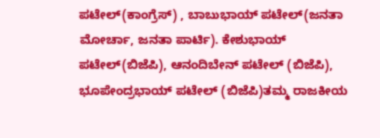ಪಟೇಲ್(ಕಾಂಗ್ರೆಸ್) , ಬಾಬುಭಾಯ್ ಪಟೇಲ್(ಜನತಾ ಮೋರ್ಚಾ, ಜನತಾ ಪಾರ್ಟಿ). ಕೇಶುಭಾಯ್ ಪಟೇಲ್(ಬಿಜೆಪಿ), ಆನಂದಿಬೇನ್ ಪಟೇಲ್ (ಬಿಜೆಪಿ), ಭೂಪೇಂದ್ರಭಾಯ್ ಪಟೇಲ್ (ಬಿಜೆಪಿ)ತಮ್ಮ ರಾಜಕೀಯ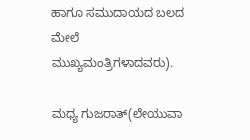ಹಾಗೂ ಸಮುದಾಯದ ಬಲದ ಮೇಲೆ ಮುಖ್ಯಮಂತ್ರಿಗಳಾದವರು).

ಮಧ್ಯ ಗುಜರಾತ್(ಲೇಯುವಾ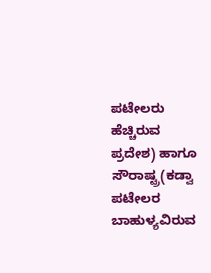ಪಟೇಲರು ಹೆಚ್ಚಿರುವ ಪ್ರದೇಶ) ಹಾಗೂ ಸೌರಾಷ್ಟ್ರ(ಕಡ್ವಾ ಪಟೇಲರ ಬಾಹುಳ್ಯವಿರುವ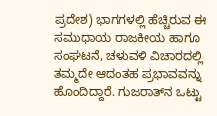ಪ್ರದೇಶ) ಭಾಗಗಳಲ್ಲಿ ಹೆಚ್ಚಿರುವ ಈ ಸಮುಧಾಯ ರಾಜಕೀಯ ಹಾಗೂ ಸಂಘಟನೆ, ಚಳುವಳಿ ವಿಚಾರದಲ್ಲಿ ತಮ್ಮದೇ ಆದಂತಹ ಪ್ರಭಾವವನ್ನು ಹೊಂದಿದ್ದಾರೆ. ಗುಜರಾತ್‌ನ ಒಟ್ಟು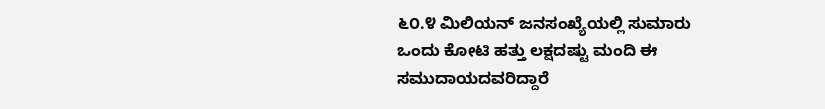೬೦.೪ ಮಿಲಿಯನ್ ಜನಸಂಖ್ಯೆಯಲ್ಲಿ ಸುಮಾರು ಒಂದು ಕೋಟಿ ಹತ್ತು ಲಕ್ಷದಷ್ಟು ಮಂದಿ ಈ ಸಮುದಾಯದವರಿದ್ದಾರೆ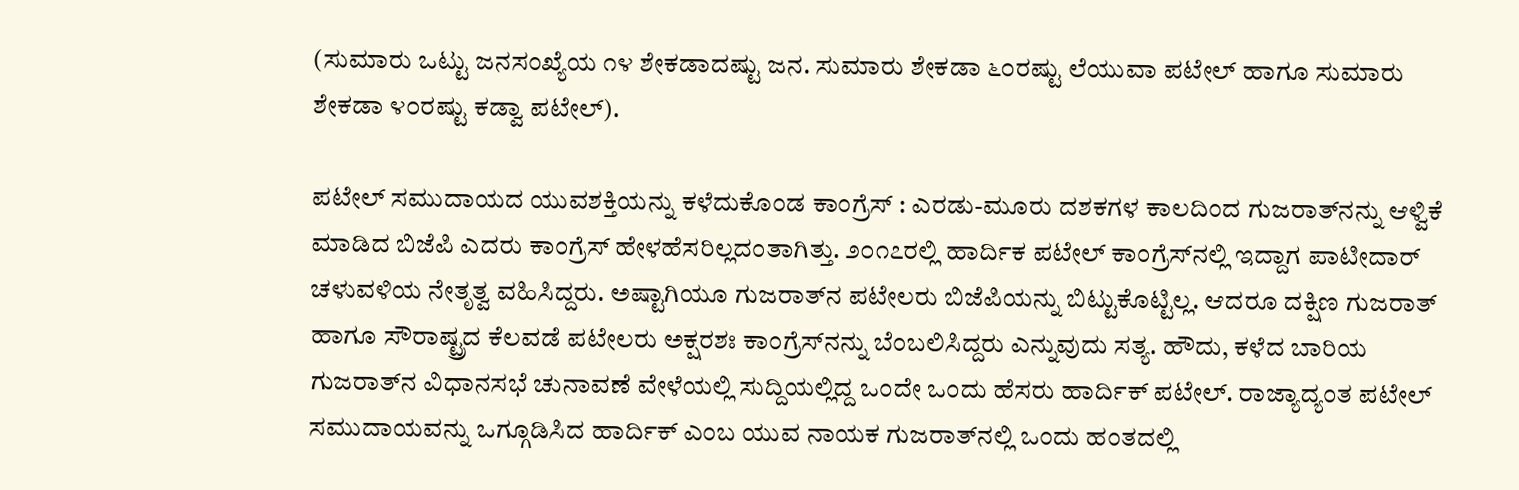(ಸುಮಾರು ಒಟ್ಟು ಜನಸಂಖ್ಯೆಯ ೧೪ ಶೇಕಡಾದಷ್ಟು ಜನ. ಸುಮಾರು ಶೇಕಡಾ ೬೦ರಷ್ಟು ಲೆಯುವಾ ಪಟೇಲ್ ಹಾಗೂ ಸುಮಾರು ಶೇಕಡಾ ೪೦ರಷ್ಟು ಕಡ್ವಾ ಪಟೇಲ್).

ಪಟೇಲ್ ಸಮುದಾಯದ ಯುವಶಕ್ತಿಯನ್ನು ಕಳೆದುಕೊಂಡ ಕಾಂಗ್ರೆಸ್ : ಎರಡು-ಮೂರು ದಶಕಗಳ ಕಾಲದಿಂದ ಗುಜರಾತ್‌ನನ್ನು ಆಳ್ವಿಕೆ ಮಾಡಿದ ಬಿಜೆಪಿ ಎದರು ಕಾಂಗ್ರೆಸ್ ಹೇಳಹೆಸರಿಲ್ಲದಂತಾಗಿತ್ತು. ೨೦೧೭ರಲ್ಲಿ ಹಾರ್ದಿಕ ಪಟೇಲ್ ಕಾಂಗ್ರೆಸ್‌ನಲ್ಲಿ ಇದ್ದಾಗ ಪಾಟೀದಾರ್ ಚಳುವಳಿಯ ನೇತೃತ್ವ ವಹಿಸಿದ್ದರು. ಅಷ್ಟಾಗಿಯೂ ಗುಜರಾತ್‌ನ ಪಟೇಲರು ಬಿಜೆಪಿಯನ್ನು ಬಿಟ್ಟುಕೊಟ್ಟಿಲ್ಲ. ಆದರೂ ದಕ್ಷಿಣ ಗುಜರಾತ್ ಹಾಗೂ ಸೌರಾಷ್ಟ್ರದ ಕೆಲವಡೆ ಪಟೇಲರು ಅಕ್ಷರಶಃ ಕಾಂಗ್ರೆಸ್‌ನನ್ನು ಬೆಂಬಲಿಸಿದ್ದರು ಎನ್ನುವುದು ಸತ್ಯ. ಹೌದು, ಕಳೆದ ಬಾರಿಯ ಗುಜರಾತ್‌ನ ವಿಧಾನಸಭೆ ಚುನಾವಣೆ ವೇಳೆಯಲ್ಲಿ ಸುದ್ದಿಯಲ್ಲಿದ್ದ ಒಂದೇ ಒಂದು ಹೆಸರು ಹಾರ್ದಿಕ್ ಪಟೇಲ್. ರಾಜ್ಯಾದ್ಯಂತ ಪಟೇಲ್ ಸಮುದಾಯವನ್ನು ಒಗ್ಗೂಡಿಸಿದ ಹಾರ್ದಿಕ್ ಎಂಬ ಯುವ ನಾಯಕ ಗುಜರಾತ್‌ನಲ್ಲಿ ಒಂದು ಹಂತದಲ್ಲಿ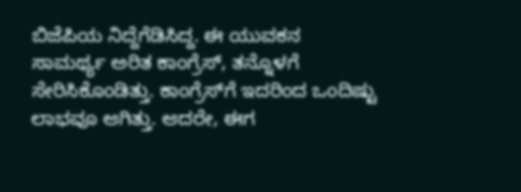ಬಿಜೆಪಿಯ ನಿದ್ದೆಗೆಡಿಸಿದ್ದ. ಈ ಯುವಕನ ಸಾಮರ್ಥ್ಯ ಅರಿತ ಕಾಂಗ್ರೆಸ್, ತನ್ನೊಳಗೆ ಸೇರಿಸಿಕೊಂಡಿತ್ತು. ಕಾಂಗ್ರೆಸ್‌ಗೆ ಇದರಿಂದ ಒಂದಿಷ್ಟು ಲಾಭವೂ ಆಗಿತ್ತು. ಆದರೇ, ಈಗ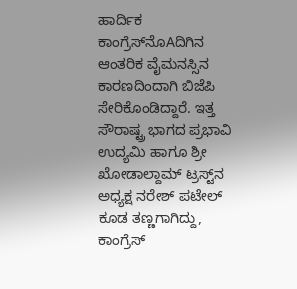ಹಾರ್ದಿಕ ಕಾಂಗ್ರೆಸ್‌ನೊAದಿಗಿನ ಆಂತರಿಕ ವೈಮನಸ್ಸಿನ ಕಾರಣದಿಂದಾಗಿ ಬಿಜೆಪಿ ಸೇರಿಕೊಂಡಿದ್ದಾರೆ. ಇತ್ತ ಸೌರಾಷ್ಟ್ರ ಭಾಗದ ಪ್ರಭಾವಿ ಉದ್ಯಮಿ ಹಾಗೂ ಶ್ರೀ ಖೋಡಾಲ್ದಾಮ್ ಟ್ರಸ್ಟ್‌ನ ಅಧ್ಯಕ್ಷ ನರೇಶ್ ಪಟೇಲ್ ಕೂಡ ತಣ್ಣಗಾಗಿದ್ದು, ಕಾಂಗ್ರೆಸ್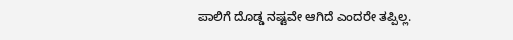ಪಾಲಿಗೆ ದೊಡ್ಡ ನಷ್ಟವೇ ಆಗಿದೆ ಎಂದರೇ ತಪ್ಪಿಲ್ಲ.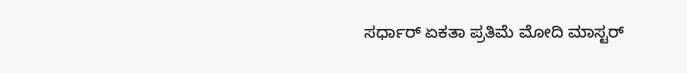ಸರ್ಧಾರ್ ಏಕತಾ ಪ್ರತಿಮೆ ಮೋದಿ ಮಾಸ್ಟರ್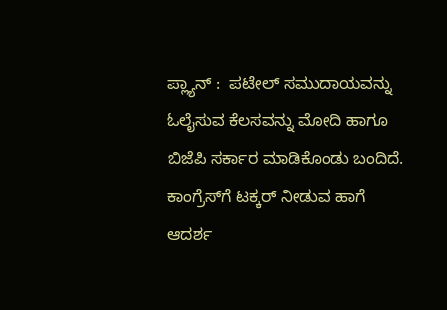ಪ್ಲ್ಯಾನ್ :  ಪಟೇಲ್ ಸಮುದಾಯವನ್ನು ಓಲೈಸುವ ಕೆಲಸವನ್ನು ಮೋದಿ ಹಾಗೂ ಬಿಜೆಪಿ ಸರ್ಕಾರ ಮಾಡಿಕೊಂಡು ಬಂದಿದೆ. ಕಾಂಗ್ರೆಸ್‌ಗೆ ಟಕ್ಕರ್ ನೀಡುವ ಹಾಗೆ ಆದರ್ಶ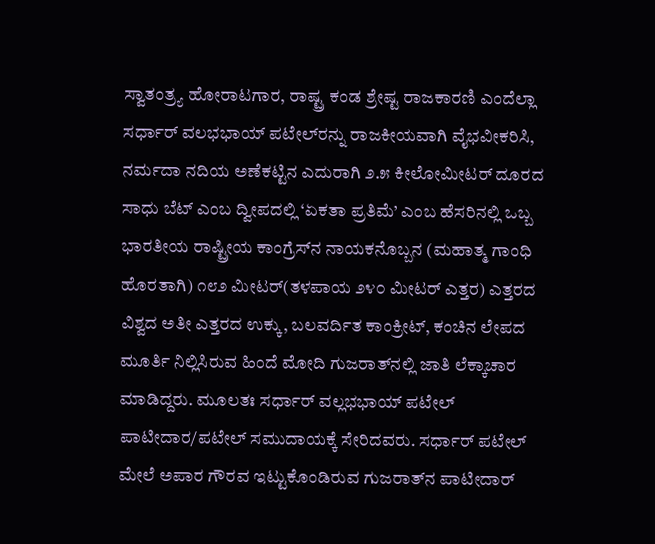ಸ್ವಾತಂತ್ರ್ಯ ಹೋರಾಟಗಾರ, ರಾಷ್ಟ್ರ ಕಂಡ ಶ್ರೇಷ್ಟ ರಾಜಕಾರಣಿ ಎಂದೆಲ್ಲಾ ಸರ್ಧಾರ್ ವಲಭಭಾಯ್ ಪಟೇಲ್‌ರನ್ನು ರಾಜಕೀಯವಾಗಿ ವೈಭವೀಕರಿಸಿ, ನರ್ಮದಾ ನದಿಯ ಅಣೆಕಟ್ಟಿನ ಎದುರಾಗಿ ೨.೫ ಕೀಲೋಮೀಟರ್ ದೂರದ ಸಾಧು ಬೆಟ್ ಎಂಬ ದ್ವೀಪದಲ್ಲಿ ‘ಏಕತಾ ಪ್ರತಿಮೆ’ ಎಂಬ ಹೆಸರಿನಲ್ಲಿ ಒಬ್ಬ ಭಾರತೀಯ ರಾಷ್ಟ್ರೀಯ ಕಾಂಗ್ರೆಸ್‌ನ ನಾಯಕನೊಬ್ಬನ (ಮಹಾತ್ಮ ಗಾಂಧಿ ಹೊರತಾಗಿ) ೧೮೨ ಮೀಟರ್(ತಳಪಾಯ ೨೪೦ ಮೀಟರ್ ಎತ್ತರ) ಎತ್ತರದ ವಿಶ್ವದ ಅತೀ ಎತ್ತರದ ಉಕ್ಕು, ಬಲವರ್ದಿತ ಕಾಂಕ್ರೀಟ್, ಕಂಚಿನ ಲೇಪದ ಮೂರ್ತಿ ನಿಲ್ಲಿಸಿರುವ ಹಿಂದೆ ಮೋದಿ ಗುಜರಾತ್‌ನಲ್ಲಿ ಜಾತಿ ಲೆಕ್ಕಾಚಾರ ಮಾಡಿದ್ದರು. ಮೂಲತಃ ಸರ್ಧಾರ್ ವಲ್ಲಭಭಾಯ್ ಪಟೇಲ್ ಪಾಟೀದಾರ/ಪಟೇಲ್ ಸಮುದಾಯಕ್ಕೆ ಸೇರಿದವರು. ಸರ್ಧಾರ್ ಪಟೇಲ್ ಮೇಲೆ ಅಪಾರ ಗೌರವ ಇಟ್ಟುಕೊಂಡಿರುವ ಗುಜರಾತ್‌ನ ಪಾಟೀದಾರ್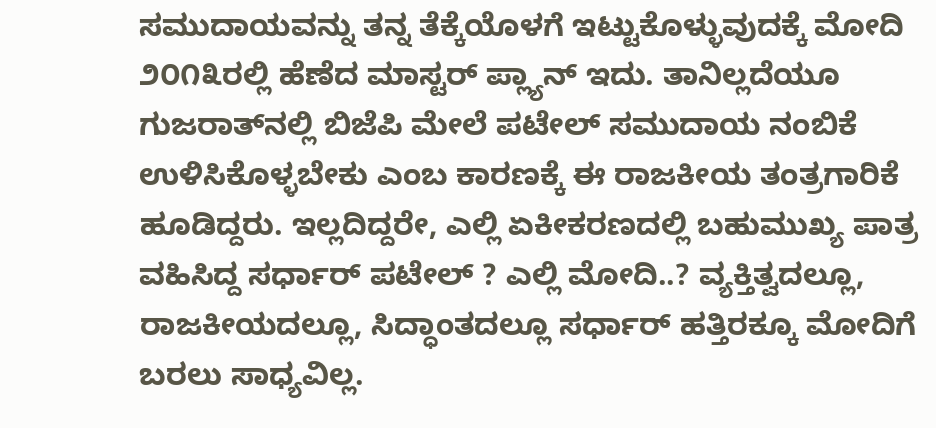ಸಮುದಾಯವನ್ನು ತನ್ನ ತೆಕ್ಕೆಯೊಳಗೆ ಇಟ್ಟುಕೊಳ್ಳುವುದಕ್ಕೆ ಮೋದಿ ೨೦೧೩ರಲ್ಲಿ ಹೆಣೆದ ಮಾಸ್ಟರ್ ಪ್ಲ್ಯಾನ್ ಇದು. ತಾನಿಲ್ಲದೆಯೂ ಗುಜರಾತ್‌ನಲ್ಲಿ ಬಿಜೆಪಿ ಮೇಲೆ ಪಟೇಲ್ ಸಮುದಾಯ ನಂಬಿಕೆ ಉಳಿಸಿಕೊಳ್ಳಬೇಕು ಎಂಬ ಕಾರಣಕ್ಕೆ ಈ ರಾಜಕೀಯ ತಂತ್ರಗಾರಿಕೆ ಹೂಡಿದ್ದರು. ಇಲ್ಲದಿದ್ದರೇ, ಎಲ್ಲಿ ಏಕೀಕರಣದಲ್ಲಿ ಬಹುಮುಖ್ಯ ಪಾತ್ರ ವಹಿಸಿದ್ದ ಸರ್ಧಾರ್ ಪಟೇಲ್ ? ಎಲ್ಲಿ ಮೋದಿ..? ವ್ಯಕ್ತಿತ್ವದಲ್ಲೂ, ರಾಜಕೀಯದಲ್ಲೂ, ಸಿದ್ಧಾಂತದಲ್ಲೂ ಸರ್ಧಾರ್ ಹತ್ತಿರಕ್ಕೂ ಮೋದಿಗೆ ಬರಲು ಸಾಧ್ಯವಿಲ್ಲ.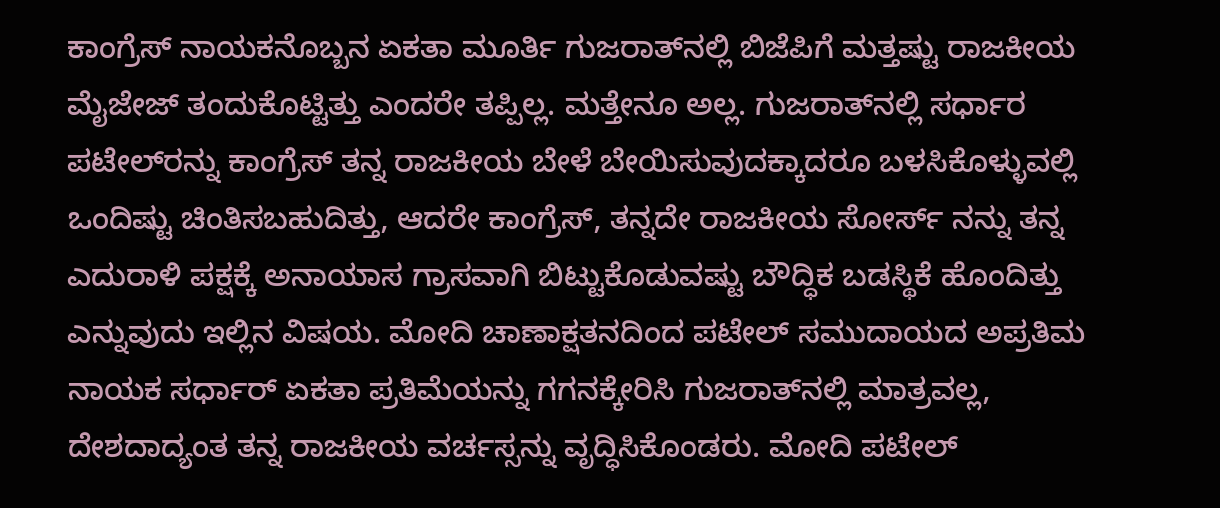ಕಾಂಗ್ರೆಸ್ ನಾಯಕನೊಬ್ಬನ ಏಕತಾ ಮೂರ್ತಿ ಗುಜರಾತ್‌ನಲ್ಲಿ ಬಿಜೆಪಿಗೆ ಮತ್ತಷ್ಟು ರಾಜಕೀಯ ಮೈಜೇಜ್ ತಂದುಕೊಟ್ಟಿತ್ತು ಎಂದರೇ ತಪ್ಪಿಲ್ಲ. ಮತ್ತೇನೂ ಅಲ್ಲ. ಗುಜರಾತ್‌ನಲ್ಲಿ ಸರ್ಧಾರ ಪಟೇಲ್‌ರನ್ನು ಕಾಂಗ್ರೆಸ್ ತನ್ನ ರಾಜಕೀಯ ಬೇಳೆ ಬೇಯಿಸುವುದಕ್ಕಾದರೂ ಬಳಸಿಕೊಳ್ಳುವಲ್ಲಿ ಒಂದಿಷ್ಟು ಚಿಂತಿಸಬಹುದಿತ್ತು, ಆದರೇ ಕಾಂಗ್ರೆಸ್, ತನ್ನದೇ ರಾಜಕೀಯ ಸೋರ್ಸ್ ನನ್ನು ತನ್ನ ಎದುರಾಳಿ ಪಕ್ಷಕ್ಕೆ ಅನಾಯಾಸ ಗ್ರಾಸವಾಗಿ ಬಿಟ್ಟುಕೊಡುವಷ್ಟು ಬೌದ್ಧಿಕ ಬಡಸ್ಥಿಕೆ ಹೊಂದಿತ್ತು ಎನ್ನುವುದು ಇಲ್ಲಿನ ವಿಷಯ. ಮೋದಿ ಚಾಣಾಕ್ಷತನದಿಂದ ಪಟೇಲ್ ಸಮುದಾಯದ ಅಪ್ರತಿಮ ನಾಯಕ ಸರ್ಧಾರ್ ಏಕತಾ ಪ್ರತಿಮೆಯನ್ನು ಗಗನಕ್ಕೇರಿಸಿ ಗುಜರಾತ್‌ನಲ್ಲಿ ಮಾತ್ರವಲ್ಲ, ದೇಶದಾದ್ಯಂತ ತನ್ನ ರಾಜಕೀಯ ವರ್ಚಸ್ಸನ್ನು ವೃದ್ಧಿಸಿಕೊಂಡರು. ಮೋದಿ ಪಟೇಲ್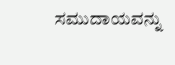ಸಮುದಾಯವನ್ನು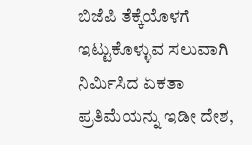ಬಿಜೆಪಿ ತೆಕ್ಕೆಯೊಳಗೆ ಇಟ್ಟುಕೊಳ್ಳುವ ಸಲುವಾಗಿ ನಿರ್ಮಿಸಿದ ಏಕತಾ ಪ್ರತಿಮೆಯನ್ನು ಇಡೀ ದೇಶ,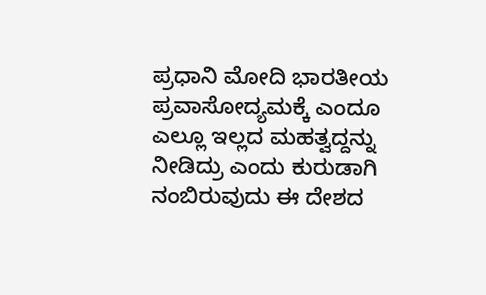ಪ್ರಧಾನಿ ಮೋದಿ ಭಾರತೀಯ ಪ್ರವಾಸೋದ್ಯಮಕ್ಕೆ ಎಂದೂ ಎಲ್ಲೂ ಇಲ್ಲದ ಮಹತ್ವದ್ದನ್ನು ನೀಡಿದ್ರು ಎಂದು ಕುರುಡಾಗಿ ನಂಬಿರುವುದು ಈ ದೇಶದ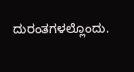ದುರಂತಗಳಲ್ಲೊಂದು.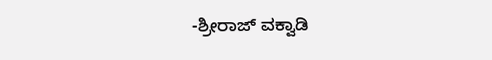-ಶ್ರೀರಾಜ್ ವಕ್ವಾಡಿ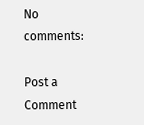No comments:

Post a Comment